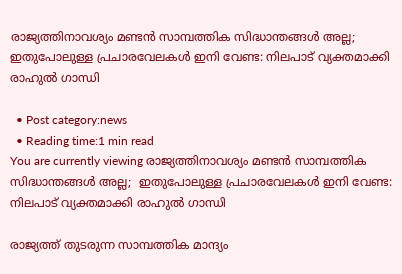രാജ്യത്തിനാവശ്യം മണ്ടന്‍ സാമ്പത്തിക സിദ്ധാന്തങ്ങള്‍ അല്ല; ഇതുപോലുള്ള പ്രചാരവേലകള്‍ ഇനി വേണ്ട: നിലപാട് വ്യക്തമാക്കി രാഹുല്‍ ഗാന്ധി

  • Post category:news
  • Reading time:1 min read
You are currently viewing രാജ്യത്തിനാവശ്യം മണ്ടന്‍ സാമ്പത്തിക സിദ്ധാന്തങ്ങള്‍ അല്ല;  ഇതുപോലുള്ള പ്രചാരവേലകള്‍ ഇനി വേണ്ട: നിലപാട് വ്യക്തമാക്കി രാഹുല്‍ ഗാന്ധി

രാജ്യത്ത് തുടരുന്ന സാമ്പത്തിക മാന്ദ്യം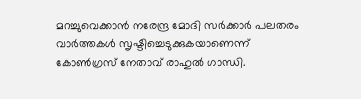മറച്ചുവെക്കാന്‍ നരേന്ദ്ര മോദി സര്‍ക്കാര്‍ പലതരം വാര്‍ത്തകള്‍ സൃഷ്ടിച്ചെടുക്കുകയാണെന്ന് കോണ്‍ഗ്രസ് നേതാവ് രാഹുല്‍ ഗാന്ധി.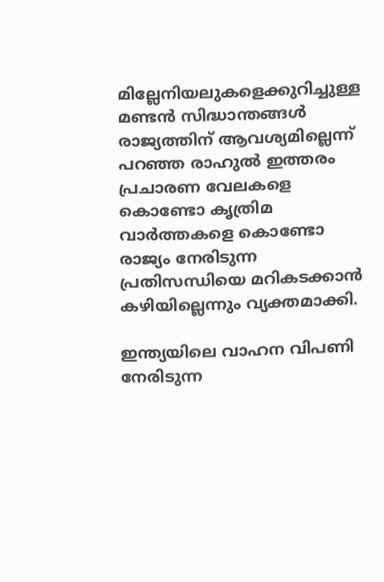മില്ലേനിയലുകളെക്കുറിച്ചുള്ള മണ്ടന്‍ സിദ്ധാന്തങ്ങള്‍ രാജ്യത്തിന് ആവശ്യമില്ലെന്ന് പറഞ്ഞ രാഹുല്‍ ഇത്തരം പ്രചാരണ വേലകളെ കൊണ്ടോ കൃത്രിമ വാര്‍ത്തകളെ കൊണ്ടോ രാജ്യം നേരിടുന്ന പ്രതിസന്ധിയെ മറികടക്കാന്‍ കഴിയില്ലെന്നും വ്യക്തമാക്കി.

ഇന്ത്യയിലെ വാഹന വിപണി നേരിടുന്ന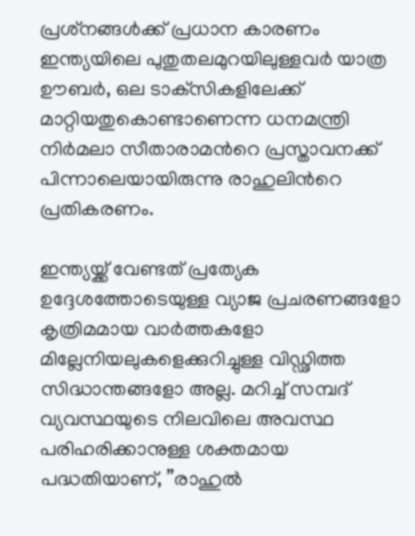പ്രശ്‌നങ്ങള്‍ക്ക് പ്രധാന കാരണം ഇന്ത്യയിലെ പുതുതലമുറയിലുള്ളവര്‍ യാത്ര ഊബര്‍, ഒല ടാക്‌സികളിലേക്ക് മാറ്റിയതുകൊണ്ടാണെന്ന ധനമന്ത്രി നിര്‍മലാ സീതാരാമന്‍റെ പ്രസ്താവനക്ക് പിന്നാലെയായിരുന്നു രാഹുലിന്‍റെ പ്രതികരണം.

ഇന്ത്യയ്ക്ക് വേണ്ടത് പ്രത്യേക ഉദ്ദേശത്തോടെയുള്ള വ്യാജ പ്രചരണങ്ങളോ കൃത്രിമമായ വാര്‍ത്തകളോ മില്ലേനിയലുകളെക്കുറിച്ചുള്ള വിഡ്ഢിത്ത സിദ്ധാന്തങ്ങളോ അല്ല. മറിച്ച് സമ്പദ് വ്യവസ്ഥയുടെ നിലവിലെ അവസ്ഥ പരിഹരിക്കാനുള്ള ശക്തമായ പദ്ധതിയാണ്, ”രാഹുല്‍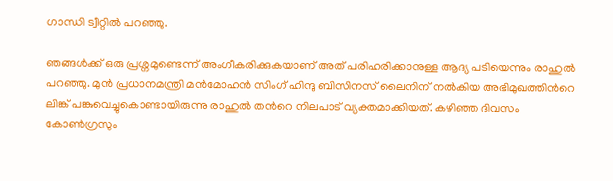ഗാന്ധി ട്വീറ്റില്‍ പറഞ്ഞു.

ഞങ്ങള്‍ക്ക് ഒരു പ്രശ്നമുണ്ടെന്ന് അംഗീകരിക്കുകയാണ് അത് പരിഹരിക്കാനുള്ള ആദ്യ പടിയെന്നും രാഹുല്‍ പറഞ്ഞു. മുന്‍ പ്രധാനമന്ത്രി മന്‍മോഹന്‍ സിംഗ് ഹിന്ദു ബിസിനസ് ലൈനിന് നല്‍കിയ അഭിമുഖത്തിന്‍റെ ലിങ്ക് പങ്കുവെച്ചുകൊണ്ടായിരുന്നു രാഹുല്‍ തന്‍റെ നിലപാട് വ്യക്തമാക്കിയത്. കഴിഞ്ഞ ദിവസം കോണ്‍ഗ്രസും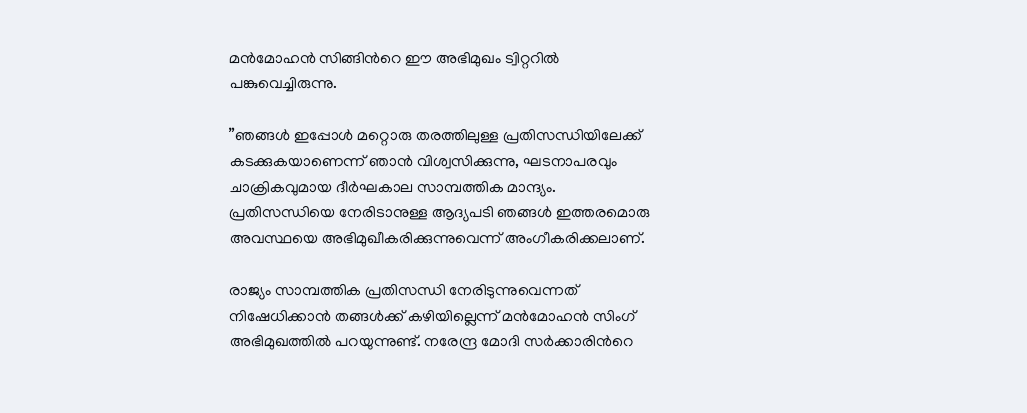മന്‍മോഹന്‍ സിങ്ങിന്‍റെ ഈ അഭിമുഖം ട്വിറ്ററില്‍ പങ്കുവെച്ചിരുന്നു.

”ഞങ്ങള്‍ ഇപ്പോള്‍ മറ്റൊരു തരത്തിലുള്ള പ്രതിസന്ധിയിലേക്ക് കടക്കുകയാണെന്ന് ഞാന്‍ വിശ്വസിക്കുന്നു, ഘടനാപരവും ചാക്രികവുമായ ദീര്‍ഘകാല സാമ്പത്തിക മാന്ദ്യം. പ്രതിസന്ധിയെ നേരിടാനുള്ള ആദ്യപടി ഞങ്ങള്‍ ഇത്തരമൊരു അവസ്ഥയെ അഭിമുഖീകരിക്കുന്നുവെന്ന് അംഗീകരിക്കലാണ്.

രാജ്യം സാമ്പത്തിക പ്രതിസന്ധി നേരിടുന്നുവെന്നത് നിഷേധിക്കാന്‍ തങ്ങള്‍ക്ക് കഴിയില്ലെന്ന് മന്‍മോഹന്‍ സിംഗ് അഭിമുഖത്തില്‍ പറയുന്നുണ്ട്. നരേന്ദ്ര മോദി സര്‍ക്കാരിന്‍റെ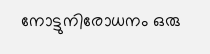നോട്ടുനിരോധനം ഒരു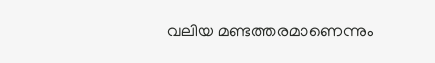വലിയ മണ്ടത്തരമാണെന്നും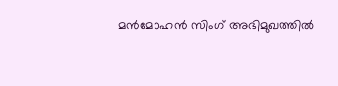മന്‍മോഹന്‍ സിംഗ് അഭിമുഖത്തില്‍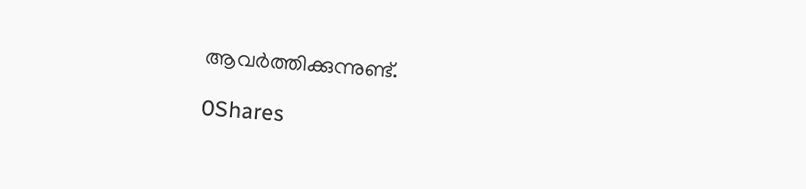ആവര്‍ത്തിക്കുന്നുണ്ട്.

0Shares